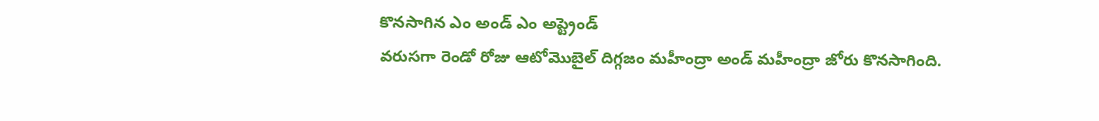కొనసాగిన ఎం అండ్ ఎం అప్ట్రెండ్
వరుసగా రెండో రోజు ఆటోమొబైల్ దిగ్గజం మహీంద్రా అండ్ మహీంద్రా జోరు కొనసాగింది.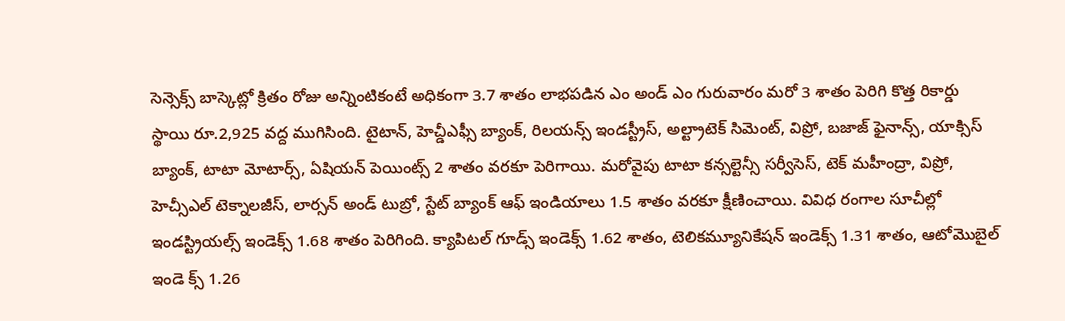సెన్సెక్స్ బాస్కెట్లో క్రితం రోజు అన్నింటికంటే అధికంగా 3.7 శాతం లాభపడిన ఎం అండ్ ఎం గురువారం మరో 3 శాతం పెరిగి కొత్త రికార్డు స్థాయి రూ.2,925 వద్ద ముగిసింది. టైటాన్, హెచ్డీఎఫ్సీ బ్యాంక్, రిలయన్స్ ఇండస్ట్రీస్, అల్ట్రాటెక్ సిమెంట్, విప్రో, బజాజ్ ఫైనాన్స్, యాక్సిస్ బ్యాంక్, టాటా మోటార్స్, ఏషియన్ పెయింట్స్ 2 శాతం వరకూ పెరిగాయి. మరోవైపు టాటా కన్సల్టెన్సీ సర్వీసెస్, టెక్ మహీంద్రా, విప్రో, హెచ్సీఎల్ టెక్నాలజీస్, లార్సన్ అండ్ టుబ్రో, స్టేట్ బ్యాంక్ ఆఫ్ ఇండియాలు 1.5 శాతం వరకూ క్షీణించాయి. వివిధ రంగాల సూచీల్లో ఇండస్ట్రియల్స్ ఇండెక్స్ 1.68 శాతం పెరిగింది. క్యాపిటల్ గూడ్స్ ఇండెక్స్ 1.62 శాతం, టెలికమ్యూనికేషన్ ఇండెక్స్ 1.31 శాతం, ఆటోమొబైల్ ఇండె క్స్ 1.26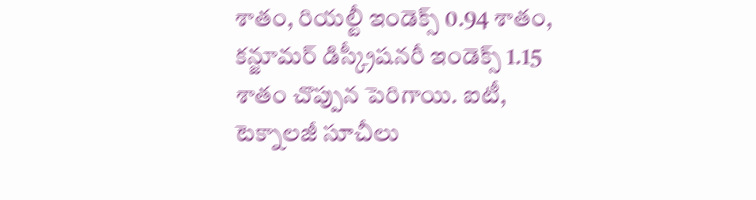శాతం, రియల్టీ ఇండెక్స్ 0.94 శాతం, కన్జూమర్ డిస్క్రీషనరీ ఇండెక్స్ 1.15 శాతం చొప్పున పెరిగాయి. ఐటీ, టెక్నాలజీ సూచీలు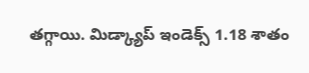తగ్గాయి. మిడ్క్యాప్ ఇండెక్స్ 1.18 శాతం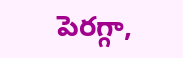పెరగ్గా,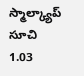స్మాల్క్యాప్ సూచి 1.03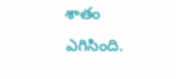శాతం ఎగిసింది.